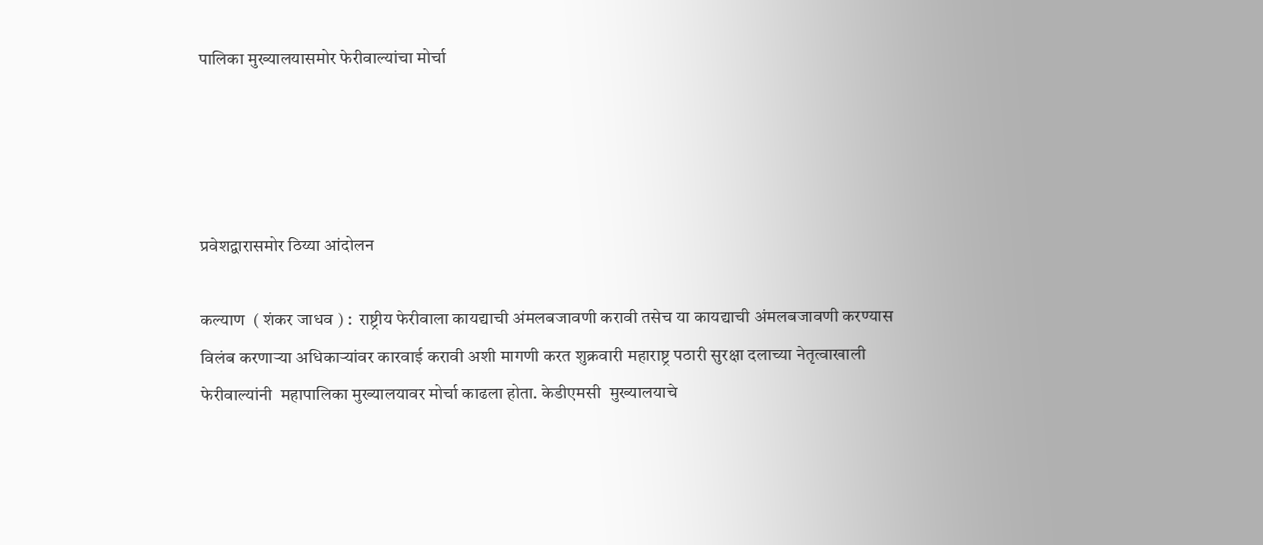पालिका मुख्यालयासमोर फेरीवाल्यांचा मोर्चा




प्रवेशद्वारासमोर ठिय्या आंदोलन

कल्याण  ( शंकर जाधव ) :  राष्ट्रीय फेरीवाला कायद्याची अंमलबजावणी करावी तसेच या कायद्याची अंमलबजावणी करण्यास विलंब करणाऱ्या अधिकाऱ्यांवर कारवाई करावी अशी मागणी करत शुक्रवारी महाराष्ट्र पठारी सुरक्षा दलाच्या नेतृत्वाखाली फेरीवाल्यांनी  महापालिका मुख्यालयावर मोर्चा काढला होता. केडीएमसी  मुख्यालयाचे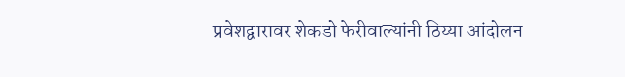प्रवेशद्वारावर शेकडो फेरीवाल्यांनी ठिय्या आंदोलन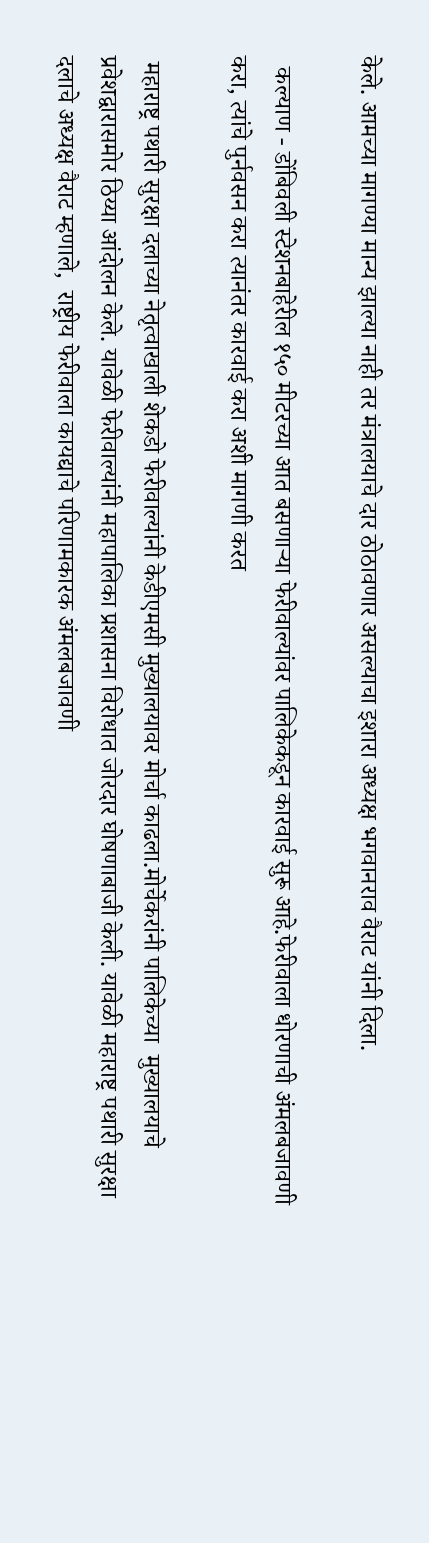केले. आमच्या मागण्या मान्य झाल्या नाही तर मंत्रालयाचे दार ठोठावणार असल्याचा इशारा अध्यक्ष भगवानराव वैराट यांनी दिला.

  कल्याण - डोंबिवली स्टेशनबाहेरील १५० मीटरच्या आत बसणाऱ्या फेरीवाल्यांवर पालिकेकडून कारवाई सुरू आहे.फेरीवाला धोरणाची अंमलबजावणी करा, त्यांचे पुर्नवसन करा त्यानंतर कारवाई करा अशी मागणी करत

 महाराष्ट्र पथारी सुरक्षा दलाच्या नेतृत्वाखाली शेकडो फेरीवाल्यांनी केडीएमसी मुख्यालयावर मोर्चा काढला.मोर्चेकरांनी पालिकेच्या  मुख्यालयाचे प्रवेशद्वारासमोर ठिय्या आंदोलन केले. यावेळी फेरीवाल्यांनी महापालिका प्रशासना विरोधात जोरदार घोषणाबाजी केली. यावेळी महाराष्ट्र पथारी सुरक्षा दलाचे अध्यक्ष वैराट म्हणाले,  राष्ट्रीय फेरीवाला कायद्याचे परिणामकारक अंमलबजावणी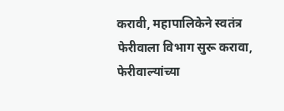करावी, महापालिकेने स्वतंत्र फेरीवाला विभाग सुरू करावा, फेरीवाल्यांच्या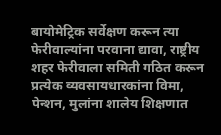बायोमेट्रिक सर्वेक्षण करून त्या फेरीवाल्यांना परवाना द्यावा, राष्ट्रीय शहर फेरीवाला समिती गठित करून प्रत्येक व्यवसायधारकांना विमा, पेन्शन, मुलांना शालेय शिक्षणात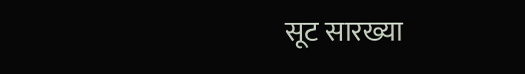सूट सारख्या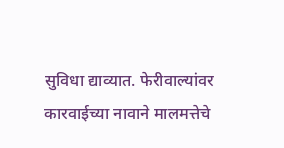सुविधा द्याव्यात. फेरीवाल्यांवर कारवाईच्या नावाने मालमत्तेचे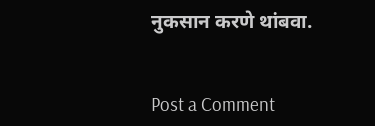नुकसान करणे थांबवा.


Post a Comment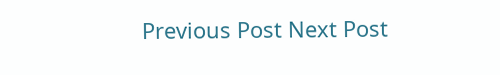Previous Post Next Post